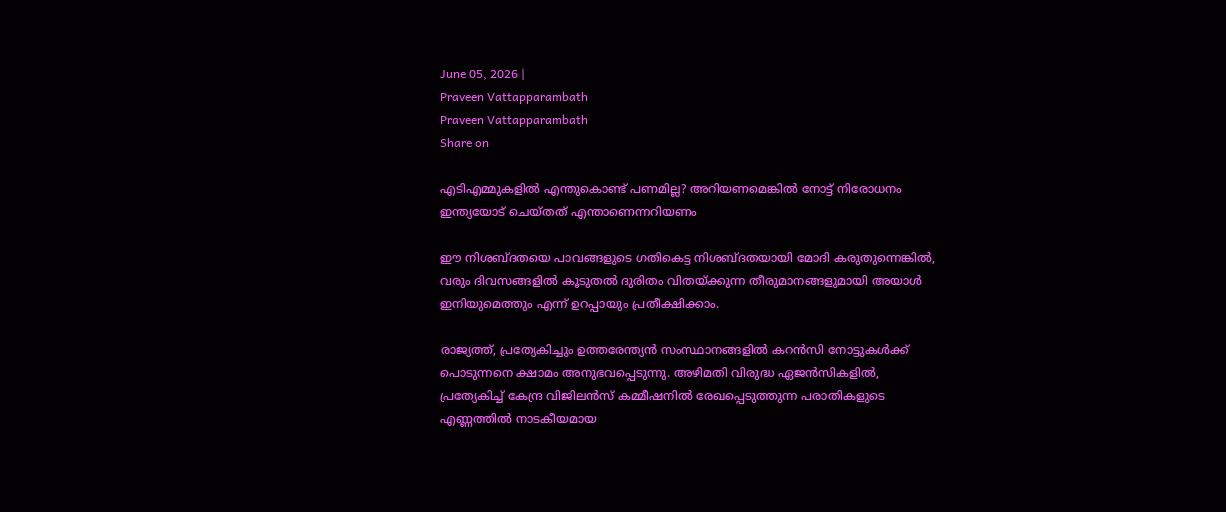June 05, 2026 |
Praveen Vattapparambath
Praveen Vattapparambath
Share on

എടിഎമ്മുകളില്‍ എന്തുകൊണ്ട് പണമില്ല? അറിയണമെങ്കില്‍ നോട്ട് നിരോധനം ഇന്ത്യയോട് ചെയ്തത് എന്താണെന്നറിയണം

ഈ നിശബ്ദതയെ പാവങ്ങളുടെ ഗതികെട്ട നിശബ്ദതയായി മോദി കരുതുന്നെങ്കില്‍, വരും ദിവസങ്ങളില്‍ കൂടുതല്‍ ദുരിതം വിതയ്ക്കുന്ന തീരുമാനങ്ങളുമായി അയാള്‍ ഇനിയുമെത്തും എന്ന് ഉറപ്പായും പ്രതീക്ഷിക്കാം.

രാജ്യത്ത്, പ്രത്യേകിച്ചും ഉത്തരേന്ത്യന്‍ സംസ്ഥാനങ്ങളില്‍ കറന്‍സി നോട്ടുകള്‍ക്ക് പൊടുന്നനെ ക്ഷാമം അനുഭവപ്പെടുന്നു. അഴിമതി വിരുദ്ധ ഏജന്‍സികളില്‍, പ്രത്യേകിച്ച് കേന്ദ്ര വിജിലന്‍സ് കമ്മീഷനില്‍ രേഖപ്പെടുത്തുന്ന പരാതികളുടെ എണ്ണത്തില്‍ നാടകീയമായ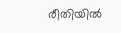രീതിയില്‍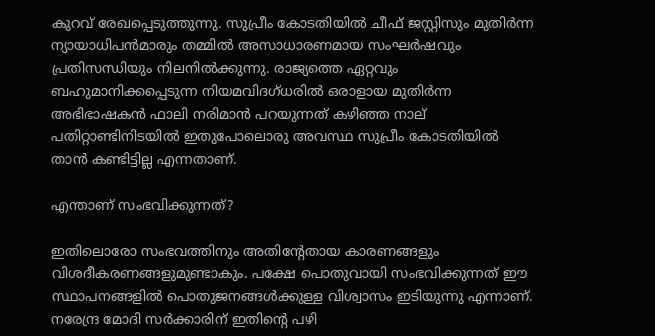കുറവ് രേഖപ്പെടുത്തുന്നു. സുപ്രീം കോടതിയില്‍ ചീഫ് ജസ്റ്റിസും മുതിര്‍ന്ന ന്യായാധിപന്‍മാരും തമ്മില്‍ അസാധാരണമായ സംഘര്‍ഷവും പ്രതിസന്ധിയും നിലനില്‍ക്കുന്നു. രാജ്യത്തെ ഏറ്റവും ബഹുമാനിക്കപ്പെടുന്ന നിയമവിദഗ്ധരില്‍ ഒരാളായ മുതിര്‍ന്ന അഭിഭാഷകന്‍ ഫാലി നരിമാന്‍ പറയുന്നത് കഴിഞ്ഞ നാല് പതിറ്റാണ്ടിനിടയില്‍ ഇതുപോലൊരു അവസ്ഥ സുപ്രീം കോടതിയില്‍ താന്‍ കണ്ടിട്ടില്ല എന്നതാണ്.

എന്താണ് സംഭവിക്കുന്നത്?

ഇതിലൊരോ സംഭവത്തിനും അതിന്റേതായ കാരണങ്ങളും വിശദീകരണങ്ങളുമുണ്ടാകും. പക്ഷേ പൊതുവായി സംഭവിക്കുന്നത് ഈ സ്ഥാപനങ്ങളില്‍ പൊതുജനങ്ങള്‍ക്കുള്ള വിശ്വാസം ഇടിയുന്നു എന്നാണ്. നരേന്ദ്ര മോദി സര്‍ക്കാരിന് ഇതിന്റെ പഴി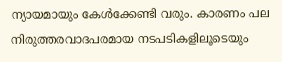ന്യായമായും കേള്‍ക്കേണ്ടി വരും. കാരണം പല നിരുത്തരവാദപരമായ നടപടികളിലൂടെയും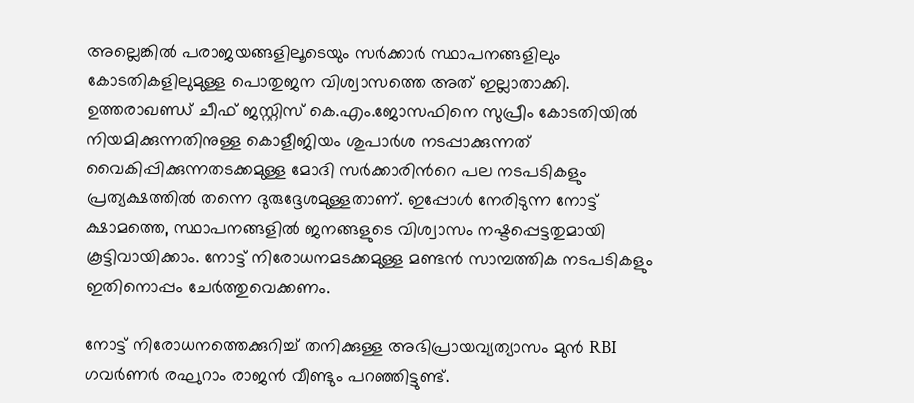അല്ലെങ്കില്‍ പരാജയങ്ങളിലൂടെയും സര്‍ക്കാര്‍ സ്ഥാപനങ്ങളിലും കോടതികളിലുമുള്ള പൊതുജന വിശ്വാസത്തെ അത് ഇല്ലാതാക്കി. ഉത്തരാഖണ്ഡ് ചീഫ് ജസ്റ്റിസ് കെ.എം.ജോസഫിനെ സുപ്രീം കോടതിയില്‍ നിയമിക്കുന്നതിനുള്ള കൊളീജിയം ശുപാര്‍ശ നടപ്പാക്കുന്നത് വൈകിപ്പിക്കുന്നതടക്കമുള്ള മോദി സര്‍ക്കാരിന്‍റെ പല നടപടികളും പ്രത്യക്ഷത്തില്‍ തന്നെ ദുരുദ്ദേശമുള്ളതാണ്. ഇപ്പോള്‍ നേരിടുന്ന നോട്ട് ക്ഷാമത്തെ, സ്ഥാപനങ്ങളില്‍ ജനങ്ങളുടെ വിശ്വാസം നഷ്ടപ്പെട്ടതുമായി കൂട്ടിവായിക്കാം. നോട്ട് നിരോധനമടക്കമുള്ള മണ്ടന്‍ സാമ്പത്തിക നടപടികളും ഇതിനൊപ്പം ചേര്‍ത്തുവെക്കണം.

നോട്ട് നിരോധനത്തെക്കുറിച്ച് തനിക്കുള്ള അഭിപ്രായവ്യത്യാസം മുന്‍ RBI ഗവര്‍ണര്‍ രഘുറാം രാജന്‍ വീണ്ടും പറഞ്ഞിട്ടുണ്ട്.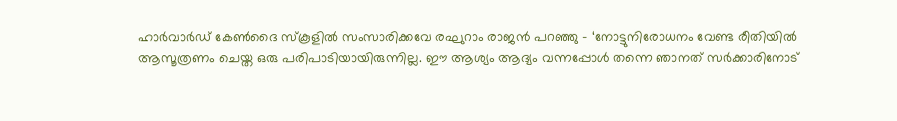ഹാര്‍വാര്‍ഡ് കേണ്‍ദൈ സ്‌കൂളില്‍ സംസാരിക്കവേ രഘുറാം രാജന്‍ പറഞ്ഞു – ‘നോട്ടുനിരോധനം വേണ്ട രീതിയില്‍ ആസൂത്രണം ചെയ്ത ഒരു പരിപാടിയായിരുന്നില്ല. ഈ ആശ്യം ആദ്യം വന്നപ്പോള്‍ തന്നെ ഞാനത് സര്‍ക്കാരിനോട്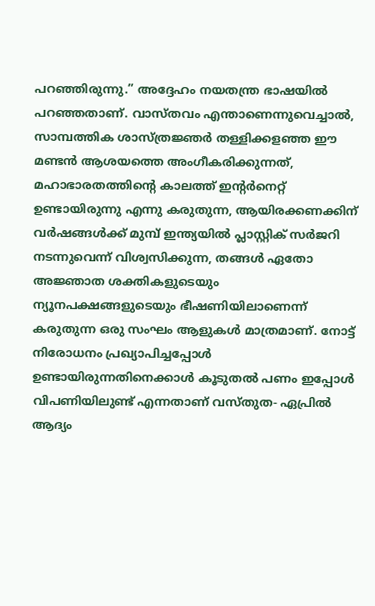പറഞ്ഞിരുന്നു.” അദ്ദേഹം നയതന്ത്ര ഭാഷയില്‍ പറഞ്ഞതാണ്. വാസ്തവം എന്താണെന്നുവെച്ചാല്‍, സാമ്പത്തിക ശാസ്ത്രജ്ഞര്‍ തള്ളിക്കളഞ്ഞ ഈ മണ്ടന്‍ ആശയത്തെ അംഗീകരിക്കുന്നത്, മഹാഭാരതത്തിന്‍റെ കാലത്ത് ഇന്റര്‍നെറ്റ് ഉണ്ടായിരുന്നു എന്നു കരുതുന്ന, ആയിരക്കണക്കിന് വര്‍ഷങ്ങള്‍ക്ക് മുമ്പ് ഇന്ത്യയില്‍ പ്ലാസ്റ്റിക് സര്‍ജറി നടന്നുവെന്ന് വിശ്വസിക്കുന്ന, തങ്ങള്‍ ഏതോ അജ്ഞാത ശക്തികളുടെയും ന്യൂനപക്ഷങ്ങളുടെയും ഭീഷണിയിലാണെന്ന് കരുതുന്ന ഒരു സംഘം ആളുകള്‍ മാത്രമാണ്. നോട്ട് നിരോധനം പ്രഖ്യാപിച്ചപ്പോള്‍ ഉണ്ടായിരുന്നതിനെക്കാള്‍ കൂടുതല്‍ പണം ഇപ്പോള്‍ വിപണിയിലുണ്ട് എന്നതാണ് വസ്തുത- ഏപ്രില്‍ ആദ്യം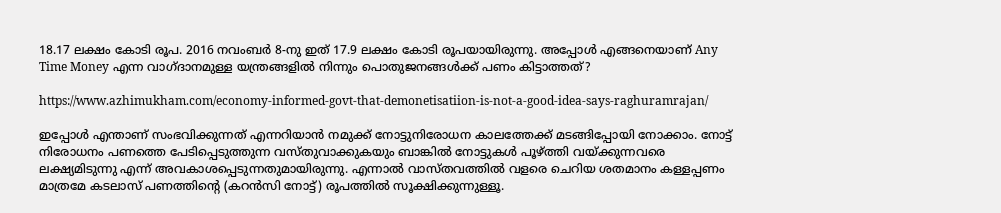18.17 ലക്ഷം കോടി രൂപ. 2016 നവംബര്‍ 8-നു ഇത് 17.9 ലക്ഷം കോടി രൂപയായിരുന്നു. അപ്പോള്‍ എങ്ങനെയാണ് Any Time Money എന്ന വാഗ്ദാനമുള്ള യന്ത്രങ്ങളില്‍ നിന്നും പൊതുജനങ്ങള്‍ക്ക് പണം കിട്ടാത്തത്?

https://www.azhimukham.com/economy-informed-govt-that-demonetisatiion-is-not-a-good-idea-says-raghuramrajan/

ഇപ്പോള്‍ എന്താണ് സംഭവിക്കുന്നത് എന്നറിയാന്‍ നമുക്ക് നോട്ടുനിരോധന കാലത്തേക്ക് മടങ്ങിപ്പോയി നോക്കാം. നോട്ട് നിരോധനം പണത്തെ പേടിപ്പെടുത്തുന്ന വസ്തുവാക്കുകയും ബാങ്കില്‍ നോട്ടുകള്‍ പൂഴ്ത്തി വയ്ക്കുന്നവരെ ലക്ഷ്യമിടുന്നു എന്ന് അവകാശപ്പെടുന്നതുമായിരുന്നു. എന്നാല്‍ വാസ്തവത്തില്‍ വളരെ ചെറിയ ശതമാനം കള്ളപ്പണം മാത്രമേ കടലാസ് പണത്തിന്റെ (കറന്‍സി നോട്ട്) രൂപത്തില്‍ സൂക്ഷിക്കുന്നുള്ളൂ.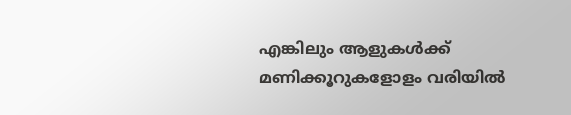എങ്കിലും ആളുകള്‍ക്ക് മണിക്കൂറുകളോളം വരിയില്‍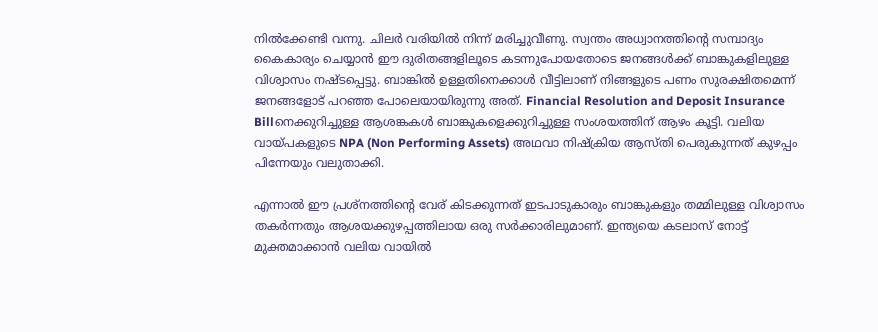നില്‍ക്കേണ്ടി വന്നു. ചിലര്‍ വരിയില്‍ നിന്ന് മരിച്ചുവീണു. സ്വന്തം അധ്വാനത്തിന്‍റെ സമ്പാദ്യം കൈകാര്യം ചെയ്യാന്‍ ഈ ദുരിതങ്ങളിലൂടെ കടന്നുപോയതോടെ ജനങ്ങള്‍ക്ക് ബാങ്കുകളിലുള്ള വിശ്വാസം നഷ്ടപ്പെട്ടു. ബാങ്കില്‍ ഉള്ളതിനെക്കാള്‍ വീട്ടിലാണ് നിങ്ങളുടെ പണം സുരക്ഷിതമെന്ന് ജനങ്ങളോട് പറഞ്ഞ പോലെയായിരുന്നു അത്. Financial Resolution and Deposit Insurance Billനെക്കുറിച്ചുള്ള ആശങ്കകള്‍ ബാങ്കുകളെക്കുറിച്ചുള്ള സംശയത്തിന് ആഴം കൂട്ടി. വലിയ വായ്പകളുടെ NPA (Non Performing Assets) അഥവാ നിഷ്‌ക്രിയ ആസ്തി പെരുകുന്നത് കുഴപ്പം പിന്നേയും വലുതാക്കി.

എന്നാല്‍ ഈ പ്രശ്‌നത്തിന്‍റെ വേര് കിടക്കുന്നത് ഇടപാടുകാരും ബാങ്കുകളും തമ്മിലുള്ള വിശ്വാസം തകര്‍ന്നതും ആശയക്കുഴപ്പത്തിലായ ഒരു സര്‍ക്കാരിലുമാണ്. ഇന്ത്യയെ കടലാസ് നോട്ട് മുക്തമാക്കാന്‍ വലിയ വായില്‍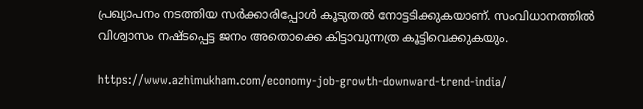പ്രഖ്യാപനം നടത്തിയ സര്‍ക്കാരിപ്പോള്‍ കൂടുതല്‍ നോട്ടടിക്കുകയാണ്. സംവിധാനത്തില്‍ വിശ്വാസം നഷ്ടപ്പെട്ട ജനം അതൊക്കെ കിട്ടാവുന്നത്ര കൂട്ടിവെക്കുകയും.

https://www.azhimukham.com/economy-job-growth-downward-trend-india/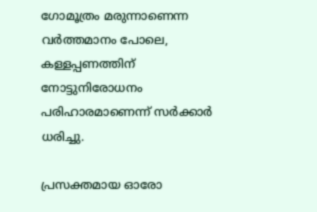ഗോമൂത്രം മരുന്നാണെന്ന വര്‍ത്തമാനം പോലെ, കള്ളപ്പണത്തിന് നോട്ടുനിരോധനം പരിഹാരമാണെന്ന് സര്‍ക്കാര്‍ ധരിച്ചു.

പ്രസക്തമായ ഓരോ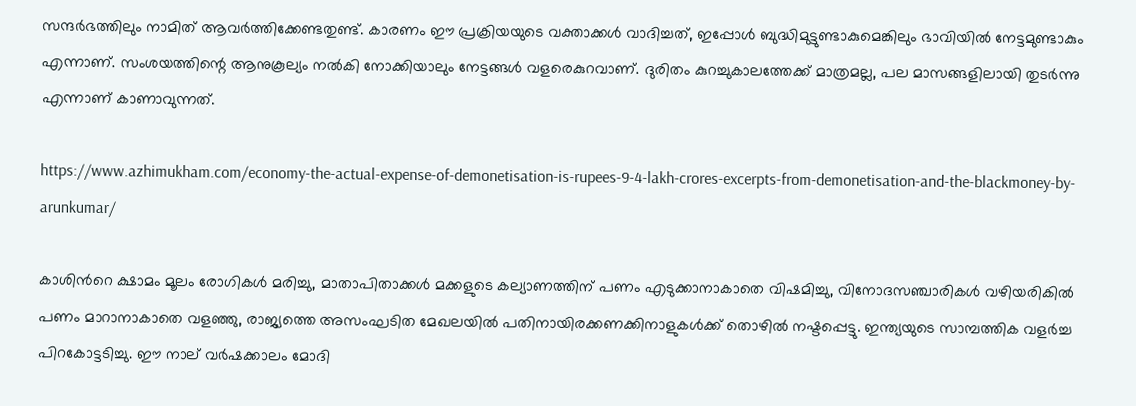സന്ദര്‍ഭത്തിലും നാമിത് ആവര്‍ത്തിക്കേണ്ടതുണ്ട്. കാരണം ഈ പ്രക്രിയയുടെ വക്താക്കള്‍ വാദിച്ചത്, ഇപ്പോള്‍ ബുദ്ധിമുട്ടുണ്ടാകുമെങ്കിലും ഭാവിയില്‍ നേട്ടമുണ്ടാകും എന്നാണ്. സംശയത്തിന്റെ ആനുകൂല്യം നല്‍കി നോക്കിയാലും നേട്ടങ്ങള്‍ വളരെകുറവാണ്. ദുരിതം കുറച്ചുകാലത്തേക്ക് മാത്രമല്ല, പല മാസങ്ങളിലായി തുടര്‍ന്നു എന്നാണ് കാണാവുന്നത്.

https://www.azhimukham.com/economy-the-actual-expense-of-demonetisation-is-rupees-9-4-lakh-crores-excerpts-from-demonetisation-and-the-blackmoney-by-arunkumar/

കാശിന്‍റെ ക്ഷാമം മൂലം രോഗികള്‍ മരിച്ചു, മാതാപിതാക്കള്‍ മക്കളുടെ കല്യാണത്തിന് പണം എടുക്കാനാകാതെ വിഷമിച്ചു, വിനോദസഞ്ചാരികള്‍ വഴിയരികില്‍ പണം മാറാനാകാതെ വളഞ്ഞു, രാജ്യത്തെ അസംഘടിത മേഖലയില്‍ പതിനായിരക്കണക്കിനാളുകള്‍ക്ക് തൊഴില്‍ നഷ്ടപ്പെട്ടു. ഇന്ത്യയുടെ സാമ്പത്തിക വളര്‍ച്ച പിറകോട്ടടിച്ചു. ഈ നാല് വര്‍ഷക്കാലം മോദി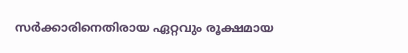സര്‍ക്കാരിനെതിരായ ഏറ്റവും രൂക്ഷമായ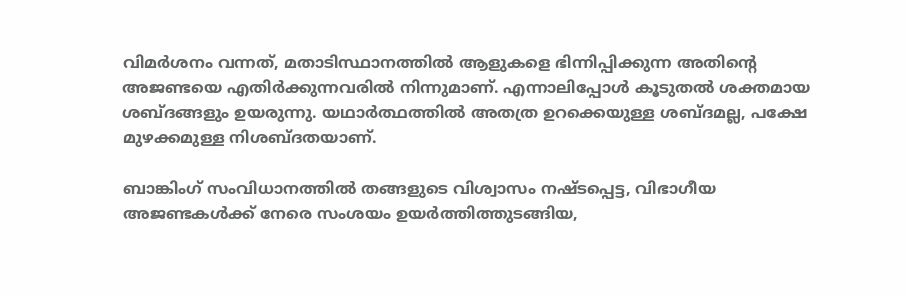വിമര്‍ശനം വന്നത്, മതാടിസ്ഥാനത്തില്‍ ആളുകളെ ഭിന്നിപ്പിക്കുന്ന അതിന്റെ അജണ്ടയെ എതിര്‍ക്കുന്നവരില്‍ നിന്നുമാണ്. എന്നാലിപ്പോള്‍ കൂടുതല്‍ ശക്തമായ ശബ്ദങ്ങളും ഉയരുന്നു. യഥാര്‍ത്ഥത്തില്‍ അതത്ര ഉറക്കെയുള്ള ശബ്ദമല്ല, പക്ഷേ മുഴക്കമുള്ള നിശബ്ദതയാണ്.

ബാങ്കിംഗ് സംവിധാനത്തില്‍ തങ്ങളുടെ വിശ്വാസം നഷ്ടപ്പെട്ട, വിഭാഗീയ അജണ്ടകള്‍ക്ക് നേരെ സംശയം ഉയര്‍ത്തിത്തുടങ്ങിയ,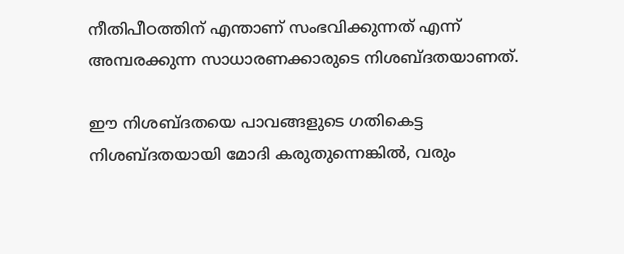നീതിപീഠത്തിന് എന്താണ് സംഭവിക്കുന്നത് എന്ന് അമ്പരക്കുന്ന സാധാരണക്കാരുടെ നിശബ്ദതയാണത്.

ഈ നിശബ്ദതയെ പാവങ്ങളുടെ ഗതികെട്ട നിശബ്ദതയായി മോദി കരുതുന്നെങ്കില്‍, വരും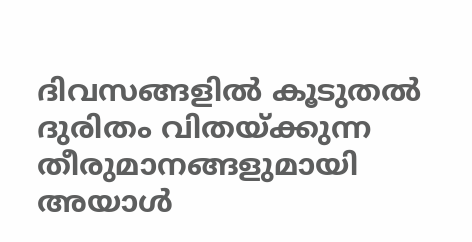ദിവസങ്ങളില്‍ കൂടുതല്‍ ദുരിതം വിതയ്ക്കുന്ന തീരുമാനങ്ങളുമായി അയാള്‍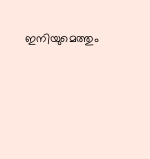ഇനിയുമെത്തും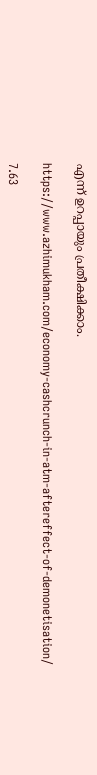എന്ന് ഉറപ്പായും പ്രതീക്ഷിക്കാം.

https://www.azhimukham.com/economy-cashcrunch-in-atm-aftereffect-of-demonetisation/

7.63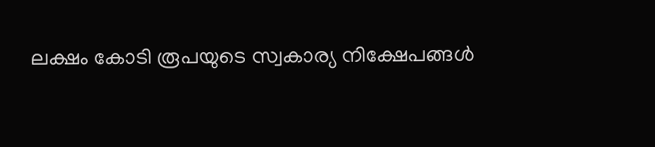ലക്ഷം കോടി രൂപയുടെ സ്വകാര്യ നിക്ഷേപങ്ങള്‍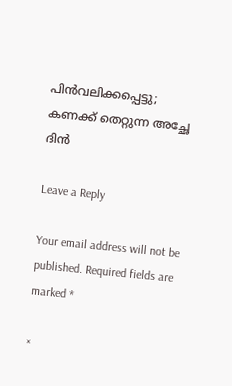പിന്‍വലിക്കപ്പെട്ടു; കണക്ക് തെറ്റുന്ന അച്ഛേ ദിന്‍

Leave a Reply

Your email address will not be published. Required fields are marked *

×